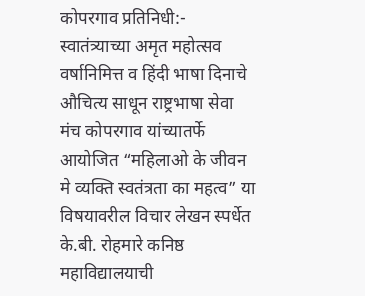कोपरगाव प्रतिनिधी:- स्वातंत्र्याच्या अमृत महोत्सव वर्षानिमित्त व हिंदी भाषा दिनाचे औचित्य साधून राष्ट्रभाषा सेवा मंच कोपरगाव यांच्यातर्फे आयोजित “महिलाओ के जीवन मे व्यक्ति स्वतंत्रता का महत्व” या विषयावरील विचार लेखन स्पर्धेत के.बी. रोहमारे कनिष्ठ महाविद्यालयाची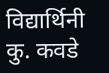विद्यार्थिनी कु. कवडे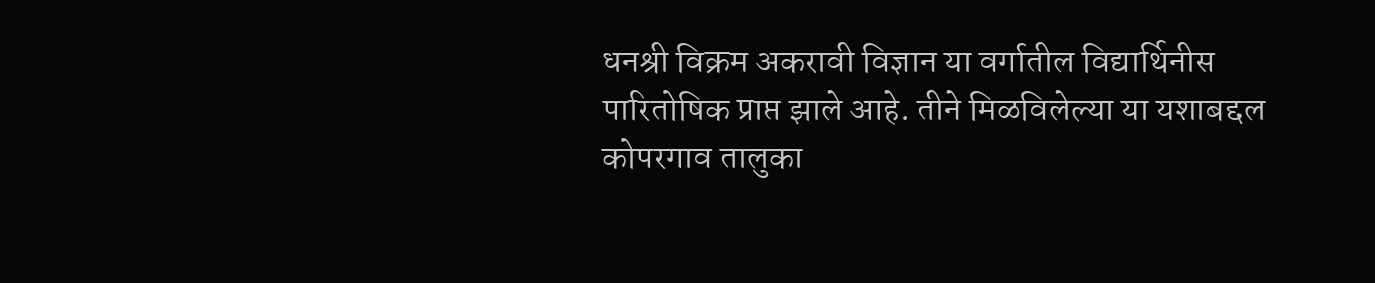धनश्री विक्रम अकरावी विज्ञान या वर्गातील विद्यार्थिनीस पारितोषिक प्राप्त झाले आहे. तीने मिळविलेल्या या यशाबद्दल कोपरगाव तालुका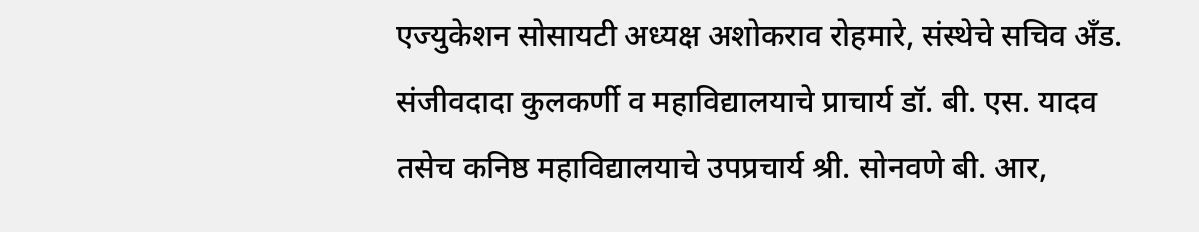एज्युकेशन सोसायटी अध्यक्ष अशोकराव रोहमारे, संस्थेचे सचिव अँड. संजीवदादा कुलकर्णी व महाविद्यालयाचे प्राचार्य डॉ. बी. एस. यादव तसेच कनिष्ठ महाविद्यालयाचे उपप्रचार्य श्री. सोनवणे बी. आर,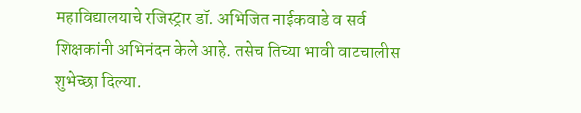महाविद्यालयाचे रजिस्ट्रार डॉ. अभिजित नाईकवाडे व सर्व शिक्षकांनी अभिनंदन केले आहे. तसेच तिच्या भावी वाटचालीस शुभेच्छा दिल्या.